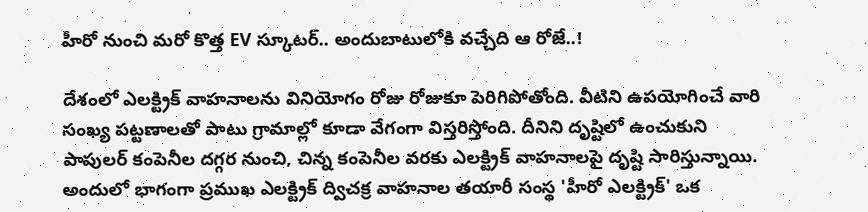హీరో నుంచి మరో కొత్త EV స్కూటర్.. అందుబాటులోకి వచ్చేది ఆ రోజే..!

దేశంలో ఎలక్ట్రిక్ వాహనాలను వినియోగం రోజు రోజుకూ పెరిగిపోతోంది. వీటిని ఉపయోగించే వారి సంఖ్య పట్టణాలతో పాటు గ్రామాల్లో కూడా వేగంగా విస్తరిస్తోంది. దీనిని దృష్టిలో ఉంచుకుని పాపులర్ కంపెనీల దగ్గర నుంచి, చిన్న కంపెనీల వరకు ఎలక్ట్రిక్ వాహనాలపై దృష్టి సారిస్తున్నాయి. అందులో భాగంగా ప్రముఖ ఎలక్ట్రిక్ ద్విచక్ర వాహనాల తయారీ సంస్థ 'హీరో ఎలక్ట్రిక్' ఒక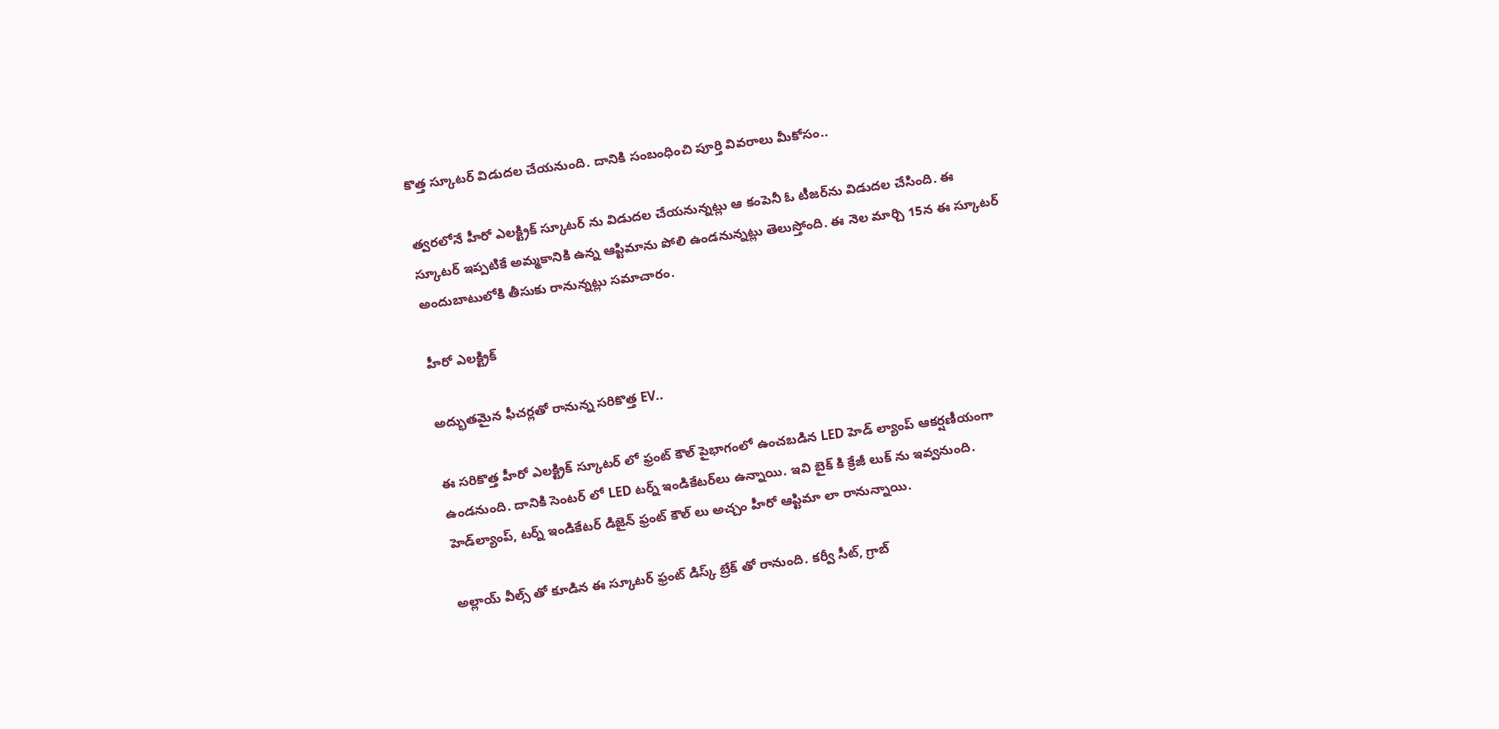కొత్త స్కూటర్ విడుదల చేయనుంది. దానికి సంబంధించి పూర్తి వివరాలు మీకోసం..

త్వరలోనే హీరో ఎలక్ట్రిక్ స్కూటర్ ను విడుదల చేయనున్నట్లు ఆ కంపెనీ ఓ టీజర్‌ను విడుదల చేసింది. ఈ స్కూటర్ ఇప్పటికే అమ్మకానికి ఉన్న ఆప్టిమాను పోలి ఉండనున్నట్లు తెలుస్తోంది. ఈ నెల మార్చి 15న ఈ స్కూటర్ అందుబాటులోకి తీసుకు రానున్నట్లు సమాచారం.

హీరో ఎలక్ట్రిక్

అద్భుతమైన ఫీచర్లతో రానున్న సరికొత్త EV..

ఈ సరికొత్త హీరో ఎలక్ట్రిక్ స్కూటర్ లో ఫ్రంట్ కౌల్ పైభాగంలో ఉంచబడిన LED హెడ్‌ ల్యాంప్‌ ఆకర్షణీయంగా ఉండనుంది. దానికి సెంటర్ లో LED టర్న్ ఇండికేటర్‌లు ఉన్నాయి. ఇవి బైక్ కి క్రేజీ లుక్ ను ఇవ్వనుంది. హెడ్‌ల్యాంప్, టర్న్ ఇండికేటర్ డిజైన్ ఫ్రంట్ కౌల్ లు అచ్చం హీరో ఆప్టిమా లా రానున్నాయి.

అల్లాయ్ వీల్స్ తో కూడిన ఈ స్కూటర్ ఫ్రంట్ డిస్క్ బ్రేక్ తో రానుంది. కర్వీ సీట్, గ్రాబ్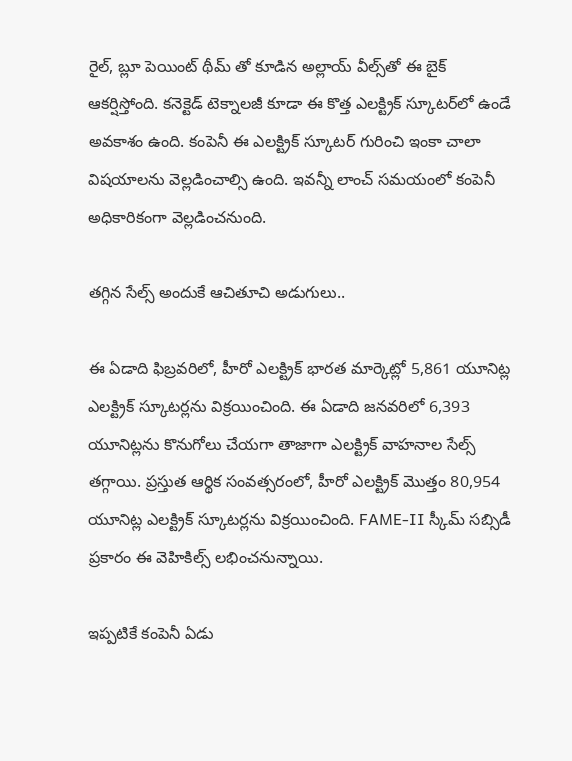రైల్, బ్లూ పెయింట్ థీమ్‌ తో కూడిన అల్లాయ్ వీల్స్‌తో ఈ బైక్ ఆకర్షిస్తోంది. కనెక్టెడ్ టెక్నాలజీ కూడా ఈ కొత్త ఎలక్ట్రిక్ స్కూటర్‌లో ఉండే అవకాశం ఉంది. కంపెనీ ఈ ఎలక్ట్రిక్ స్కూటర్ గురించి ఇంకా చాలా విషయాలను వెల్లడించాల్సి ఉంది. ఇవన్నీ లాంచ్ సమయంలో కంపెనీ అధికారికంగా వెల్లడించనుంది.

తగ్గిన సేల్స్ అందుకే ఆచితూచి అడుగులు..

ఈ ఏడాది ఫిబ్రవరిలో, హీరో ఎలక్ట్రిక్ భారత మార్కెట్లో 5,861 యూనిట్ల ఎలక్ట్రిక్ స్కూటర్లను విక్రయించింది. ఈ ఏడాది జనవరిలో 6,393 యూనిట్లను కొనుగోలు చేయగా తాజాగా ఎలక్ట్రిక్ వాహనాల సేల్స్ తగ్గాయి. ప్రస్తుత ఆర్థిక సంవత్సరంలో, హీరో ఎలక్ట్రిక్ మొత్తం 80,954 యూనిట్ల ఎలక్ట్రిక్ స్కూటర్లను విక్రయించింది. FAME-II స్కీమ్ సబ్సిడీ ప్రకారం ఈ వెహికిల్స్ లభించనున్నాయి.

ఇప్పటికే కంపెనీ ఏడు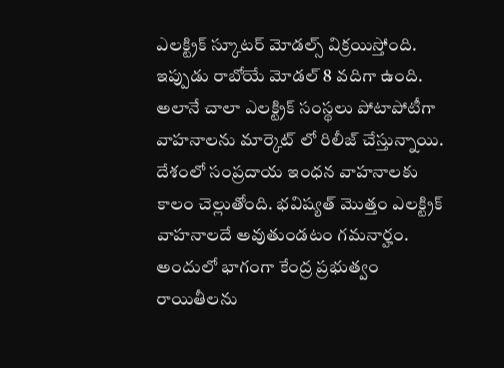ఎలక్ట్రిక్ స్కూటర్ మోడల్స్ విక్రయిస్తోంది. ఇప్పుడు రాబోయే మోడల్ 8 వదిగా ఉంది. అలానే చాలా ఎలక్ట్రిక్ సంస్థలు పోటాపోటీగా వాహనాలను మార్కెట్ లో రిలీజ్ చేస్తున్నాయి. దేశంలో సంప్రదాయ ఇంధన వాహనాలకు కాలం చెల్లుతోంది. భవిష్యత్ మొత్తం ఎలక్ట్రిక్ వాహనాలదే అవుతుండటం గమనార్హం. అందులో భాగంగా కేంద్ర ప్రభుత్వం రాయితీలను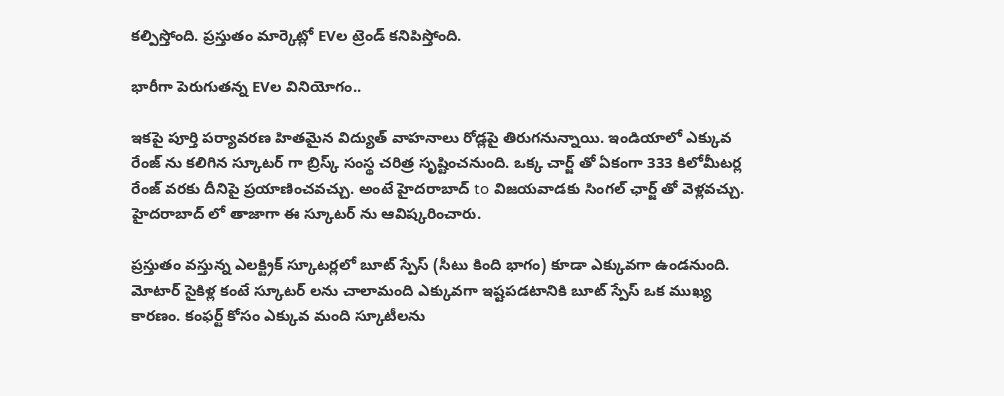కల్పిస్తోంది. ప్రస్తుతం మార్కెట్లో EVల ట్రెండ్ కనిపిస్తోంది.

భారీగా పెరుగుతన్న EVల వినియోగం..

ఇకపై పూర్తి పర్యావరణ హితమైన విద్యుత్ వాహనాలు రోడ్లపై తిరుగనున్నాయి. ఇండియాలో ఎక్కువ రేంజ్ ను కలిగిన స్కూటర్ గా బ్రిస్క్ సంస్థ చరిత్ర సృష్టించనుంది. ఒక్క చార్జ్ తో ఏకంగా 333 కిలోమీటర్ల రేంజ్ వరకు దీనిపై ప్రయాణించవచ్చు. అంటే హైదరాబాద్ to విజయవాడకు సింగల్ ఛార్జ్ తో వెళ్లవచ్చు. హైదరాబాద్ లో తాజాగా ఈ స్కూటర్ ను ఆవిష్కరించారు.

ప్రస్తుతం వస్తున్న ఎలక్ట్రిక్ స్కూటర్లలో బూట్ స్పేస్ (సీటు కింది భాగం) కూడా ఎక్కువగా ఉండనుంది. మోటార్‌ సైకిళ్ల కంటే స్కూటర్‌ లను చాలామంది ఎక్కువగా ఇష్టపడటానికి బూట్ స్పేస్ ఒక ముఖ్య కారణం. కంఫర్ట్ కోసం ఎక్కువ మంది స్కూటీలను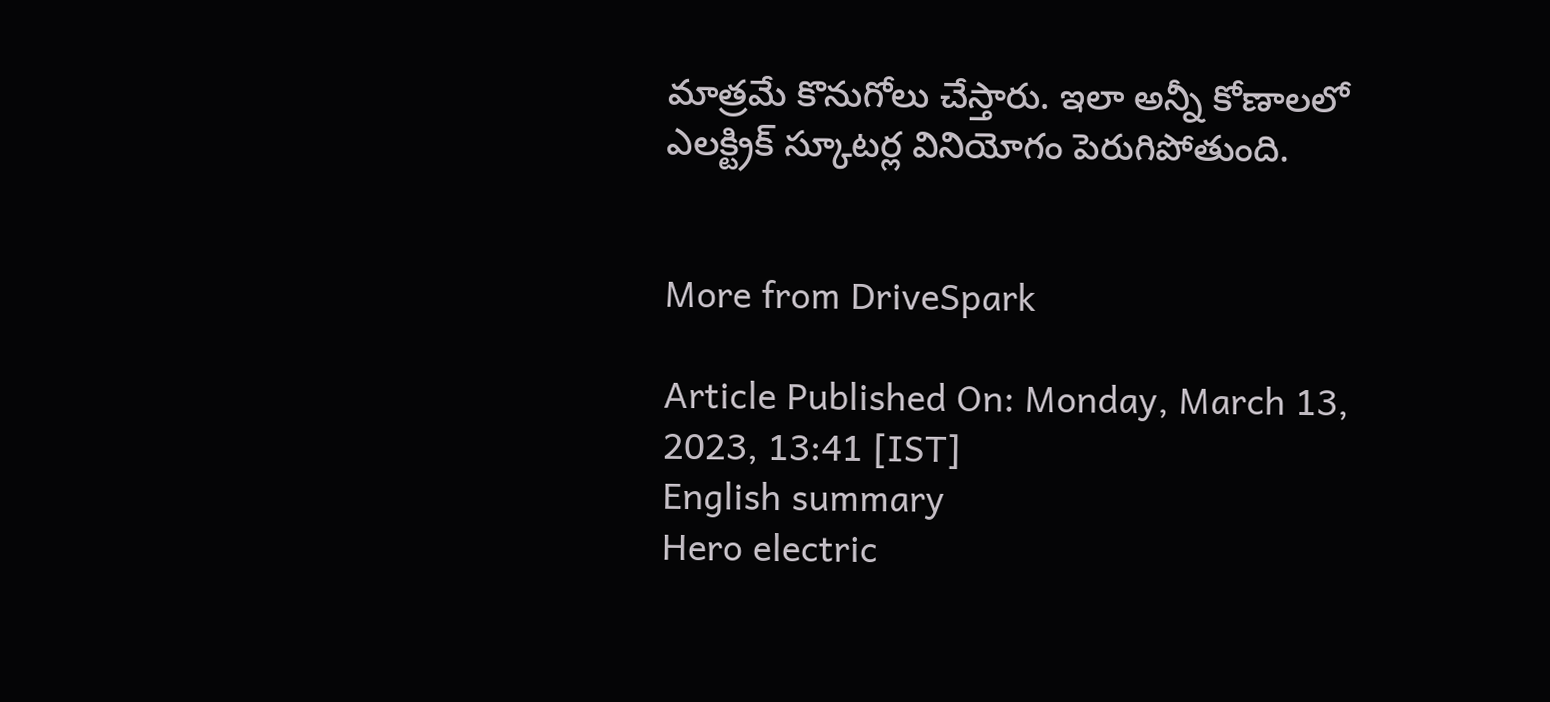మాత్రమే కొనుగోలు చేస్తారు. ఇలా అన్నీ కోణాలలో ఎలక్ట్రిక్ స్కూటర్ల వినియోగం పెరుగిపోతుంది.


More from DriveSpark

Article Published On: Monday, March 13, 2023, 13:41 [IST]
English summary
Hero electric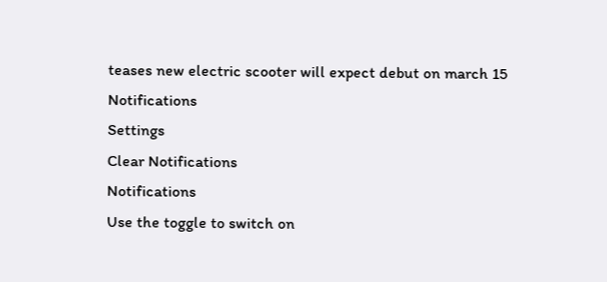teases new electric scooter will expect debut on march 15
Notifications
Settings
Clear Notifications
Notifications
Use the toggle to switch on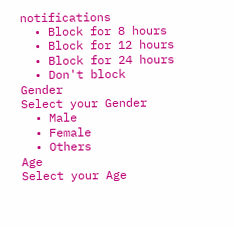notifications
  • Block for 8 hours
  • Block for 12 hours
  • Block for 24 hours
  • Don't block
Gender
Select your Gender
  • Male
  • Female
  • Others
Age
Select your Age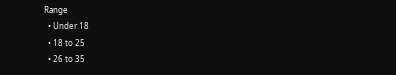Range
  • Under 18
  • 18 to 25
  • 26 to 35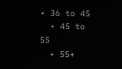• 36 to 45
  • 45 to 55
  • 55+